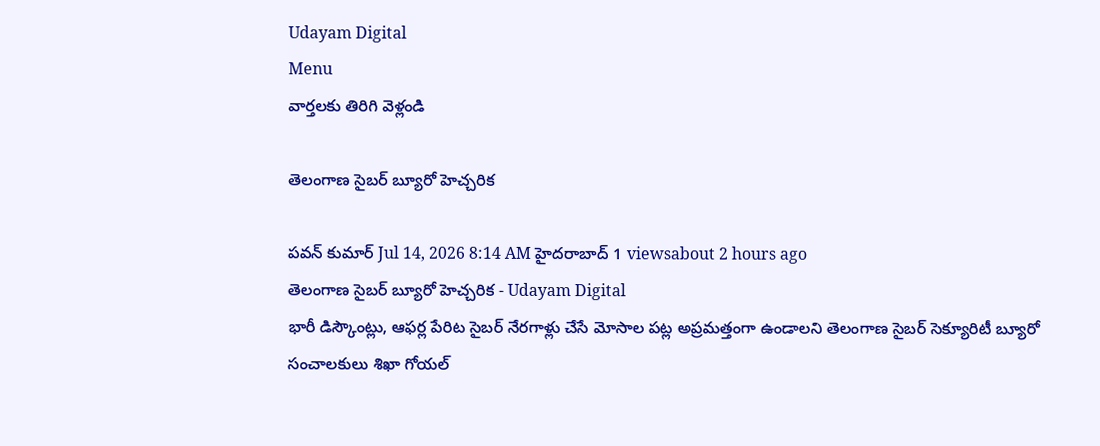Udayam Digital
Menu
వార్తలకు తిరిగి వెళ్లండి

తెలంగాణ సైబర్ బ్యూరో హెచ్చరిక

పవన్ కుమార్ Jul 14, 2026 8:14 AM హైదరాబాద్ 1 viewsabout 2 hours ago
తెలంగాణ సైబర్ బ్యూరో హెచ్చరిక - Udayam Digital
భారీ డిస్కౌంట్లు, ఆఫర్ల పేరిట సైబర్ నేరగాళ్లు చేసే మోసాల పట్ల అప్రమత్తంగా ఉండాలని తెలంగాణ సైబర్ సెక్యూరిటీ బ్యూరో సంచాలకులు శిఖా గోయల్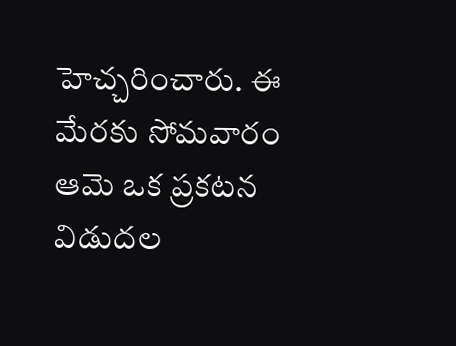హెచ్చరించారు. ఈ మేరకు సోమవారం ఆమె ఒక ప్రకటన విడుదల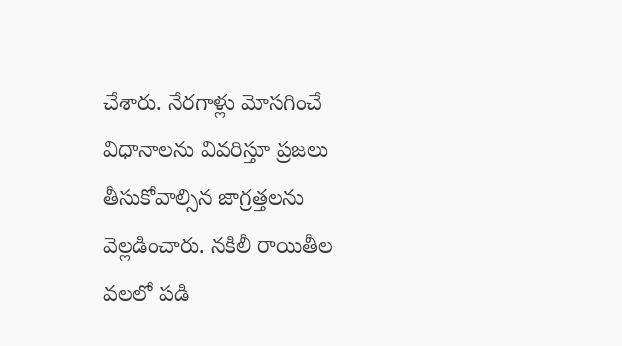చేశారు. నేరగాళ్లు మోసగించే విధానాలను వివరిస్తూ ప్రజలు తీసుకోవాల్సిన జాగ్రత్తలను వెల్లడించారు. నకిలీ రాయితీల వలలో పడి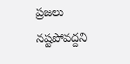ప్రజలు నష్టపోవద్దని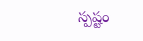స్పష్టం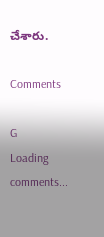చేశారు.

Comments

G
Loading comments...